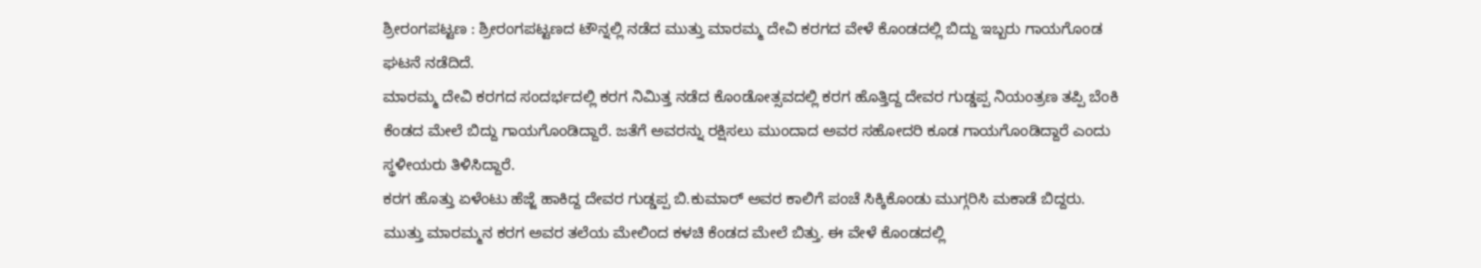ಶ್ರೀರಂಗಪಟ್ಟಣ : ಶ್ರೀರಂಗಪಟ್ಟಣದ ಟೌನ್ನಲ್ಲಿ ನಡೆದ ಮುತ್ತು ಮಾರಮ್ಮ ದೇವಿ ಕರಗದ ವೇಳೆ ಕೊಂಡದಲ್ಲಿ ಬಿದ್ದು ಇಬ್ಬರು ಗಾಯಗೊಂಡ ಘಟನೆ ನಡೆದಿದೆ.
ಮಾರಮ್ಮ ದೇವಿ ಕರಗದ ಸಂದರ್ಭದಲ್ಲಿ ಕರಗ ನಿಮಿತ್ತ ನಡೆದ ಕೊಂಡೋತ್ಸವದಲ್ಲಿ ಕರಗ ಹೊತ್ತಿದ್ದ ದೇವರ ಗುಡ್ಡಪ್ಪ ನಿಯಂತ್ರಣ ತಪ್ಪಿ ಬೆಂಕಿ ಕೆಂಡದ ಮೇಲೆ ಬಿದ್ದು ಗಾಯಗೊಂಡಿದ್ದಾರೆ. ಜತೆಗೆ ಅವರನ್ನು ರಕ್ಷಿಸಲು ಮುಂದಾದ ಅವರ ಸಹೋದರಿ ಕೂಡ ಗಾಯಗೊಂಡಿದ್ದಾರೆ ಎಂದು ಸ್ಥಳೀಯರು ತಿಳಿಸಿದ್ದಾರೆ.
ಕರಗ ಹೊತ್ತು ಏಳೆಂಟು ಹೆಜ್ಜೆ ಹಾಕಿದ್ದ ದೇವರ ಗುಡ್ಡಪ್ಪ ಬಿ.ಕುಮಾರ್ ಅವರ ಕಾಲಿಗೆ ಪಂಚೆ ಸಿಕ್ಕಿಕೊಂಡು ಮುಗ್ಗರಿಸಿ ಮಕಾಡೆ ಬಿದ್ದರು. ಮುತ್ತು ಮಾರಮ್ಮನ ಕರಗ ಅವರ ತಲೆಯ ಮೇಲಿಂದ ಕಳಚಿ ಕೆಂಡದ ಮೇಲೆ ಬಿತ್ತು. ಈ ವೇಳೆ ಕೊಂಡದಲ್ಲಿ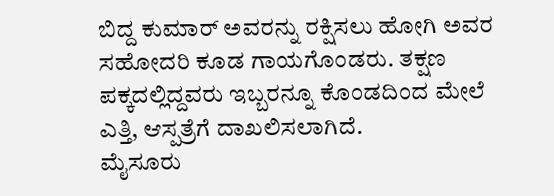ಬಿದ್ದ ಕುಮಾರ್ ಅವರನ್ನು ರಕ್ಷಿಸಲು ಹೋಗಿ ಅವರ ಸಹೋದರಿ ಕೂಡ ಗಾಯಗೊಂಡರು. ತಕ್ಷಣ ಪಕ್ಕದಲ್ಲಿದ್ದವರು ಇಬ್ಬರನ್ನೂ ಕೊಂಡದಿಂದ ಮೇಲೆ ಎತ್ತಿ, ಆಸ್ಪತ್ರೆಗೆ ದಾಖಲಿಸಲಾಗಿದೆ.
ಮೈಸೂರು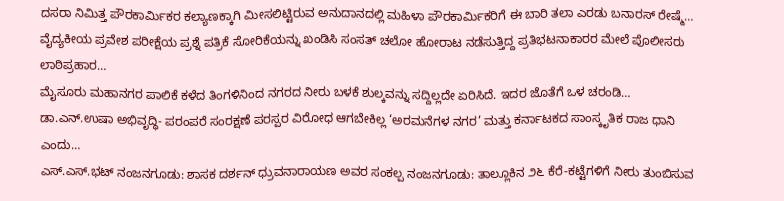ದಸರಾ ನಿಮಿತ್ತ ಪೌರಕಾರ್ಮಿಕರ ಕಲ್ಯಾಣಕ್ಕಾಗಿ ಮೀಸಲಿಟ್ಟಿರುವ ಅನುದಾನದಲ್ಲಿ ಮಹಿಳಾ ಪೌರಕಾರ್ಮಿಕರಿಗೆ ಈ ಬಾರಿ ತಲಾ ಎರಡು ಬನಾರಸ್ ರೇಷ್ಮೆ…
ವೈದ್ಯಕೀಯ ಪ್ರವೇಶ ಪರೀಕ್ಷೆಯ ಪ್ರಶ್ನೆ ಪತ್ರಿಕೆ ಸೋರಿಕೆಯನ್ನು ಖಂಡಿಸಿ ಸಂಸತ್ ಚಲೋ ಹೋರಾಟ ನಡೆಸುತ್ತಿದ್ದ ಪ್ರತಿಭಟನಾಕಾರರ ಮೇಲೆ ಪೊಲೀಸರು ಲಾಠಿಪ್ರಹಾರ…
ಮೈಸೂರು ಮಹಾನಗರ ಪಾಲಿಕೆ ಕಳೆದ ತಿಂಗಳಿನಿಂದ ನಗರದ ನೀರು ಬಳಕೆ ಶುಲ್ಕವನ್ನು ಸದ್ದಿಲ್ಲದೇ ಏರಿಸಿದೆ. ಇದರ ಜೊತೆಗೆ ಒಳ ಚರಂಡಿ…
ಡಾ.ಎನ್.ಉಷಾ ಅಭಿವೃದ್ಧಿ- ಪರಂಪರೆ ಸಂರಕ್ಷಣೆ ಪರಸ್ಪರ ವಿರೋಧ ಆಗಬೇಕಿಲ್ಲ ‘ಅರಮನೆಗಳ ನಗರ’ ಮತ್ತು ಕರ್ನಾಟಕದ ಸಾಂಸ್ಕೃತಿಕ ರಾಜ ಧಾನಿ ಎಂದು…
ಎಸ್.ಎಸ್.ಭಟ್ ನಂಜನಗೂಡು: ಶಾಸಕ ದರ್ಶನ್ ಧ್ರುವನಾರಾಯಣ ಅವರ ಸಂಕಲ್ಪ ನಂಜನಗೂಡು: ತಾಲ್ಲೂಕಿನ ೨೬ ಕೆರೆ-ಕಟ್ಟೆಗಳಿಗೆ ನೀರು ತುಂಬಿಸುವ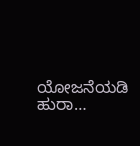ಯೋಜನೆಯಡಿ ಹುರಾ…